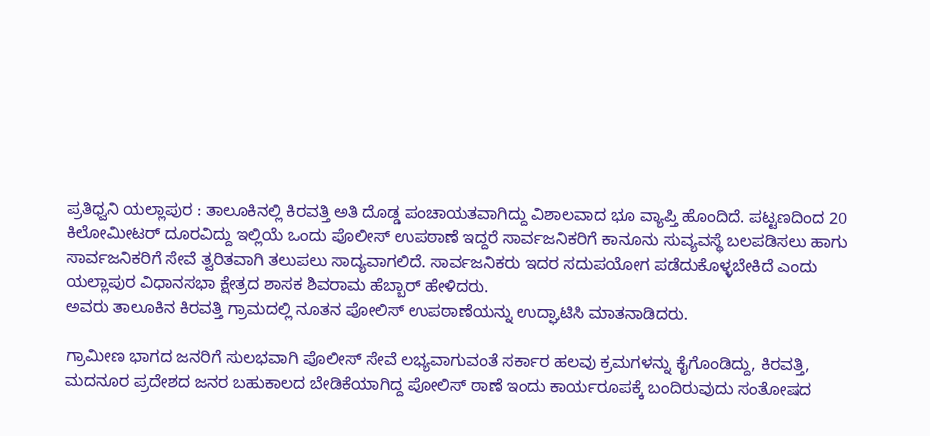ಪ್ರತಿಧ್ವನಿ ಯಲ್ಲಾಪುರ : ತಾಲೂಕಿನಲ್ಲಿ ಕಿರವತ್ತಿ ಅತಿ ದೊಡ್ಡ ಪಂಚಾಯತವಾಗಿದ್ದು ವಿಶಾಲವಾದ ಭೂ ವ್ಯಾಪ್ತಿ ಹೊಂದಿದೆ. ಪಟ್ಟಣದಿಂದ 20 ಕಿಲೋಮೀಟರ್ ದೂರವಿದ್ದು ಇಲ್ಲಿಯೆ ಒಂದು ಪೊಲೀಸ್ ಉಪಠಾಣೆ ಇದ್ದರೆ ಸಾರ್ವಜನಿಕರಿಗೆ ಕಾನೂನು ಸುವ್ಯವಸ್ಥೆ ಬಲಪಡಿಸಲು ಹಾಗು ಸಾರ್ವಜನಿಕರಿಗೆ ಸೇವೆ ತ್ವರಿತವಾಗಿ ತಲುಪಲು ಸಾದ್ಯವಾಗಲಿದೆ. ಸಾರ್ವಜನಿಕರು ಇದರ ಸದುಪಯೋಗ ಪಡೆದುಕೊಳ್ಳಬೇಕಿದೆ ಎಂದು ಯಲ್ಲಾಪುರ ವಿಧಾನಸಭಾ ಕ್ಷೇತ್ರದ ಶಾಸಕ ಶಿವರಾಮ ಹೆಬ್ಬಾರ್ ಹೇಳಿದರು.
ಅವರು ತಾಲೂಕಿನ ಕಿರವತ್ತಿ ಗ್ರಾಮದಲ್ಲಿ ನೂತನ ಪೋಲಿಸ್ ಉಪಠಾಣೆಯನ್ನು ಉದ್ಘಾಟಿಸಿ ಮಾತನಾಡಿದರು.

ಗ್ರಾಮೀಣ ಭಾಗದ ಜನರಿಗೆ ಸುಲಭವಾಗಿ ಪೊಲೀಸ್ ಸೇವೆ ಲಭ್ಯವಾಗುವಂತೆ ಸರ್ಕಾರ ಹಲವು ಕ್ರಮಗಳನ್ನು ಕೈಗೊಂಡಿದ್ದು, ಕಿರವತ್ತಿ, ಮದನೂರ ಪ್ರದೇಶದ ಜನರ ಬಹುಕಾಲದ ಬೇಡಿಕೆಯಾಗಿದ್ದ ಪೋಲಿಸ್ ಠಾಣೆ ಇಂದು ಕಾರ್ಯರೂಪಕ್ಕೆ ಬಂದಿರುವುದು ಸಂತೋಷದ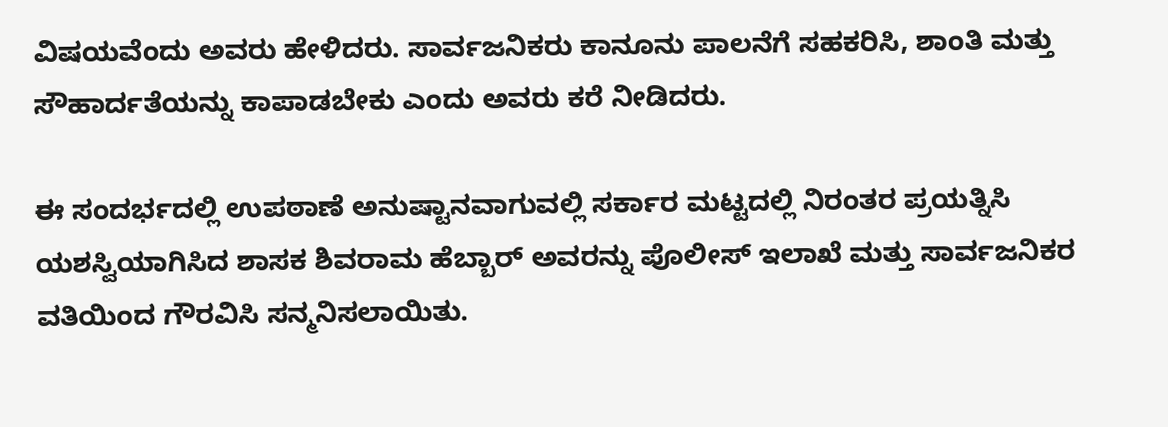ವಿಷಯವೆಂದು ಅವರು ಹೇಳಿದರು. ಸಾರ್ವಜನಿಕರು ಕಾನೂನು ಪಾಲನೆಗೆ ಸಹಕರಿಸಿ, ಶಾಂತಿ ಮತ್ತು ಸೌಹಾರ್ದತೆಯನ್ನು ಕಾಪಾಡಬೇಕು ಎಂದು ಅವರು ಕರೆ ನೀಡಿದರು.

ಈ ಸಂದರ್ಭದಲ್ಲಿ ಉಪಠಾಣೆ ಅನುಷ್ಟಾನವಾಗುವಲ್ಲಿ ಸರ್ಕಾರ ಮಟ್ಟದಲ್ಲಿ ನಿರಂತರ ಪ್ರಯತ್ನಿಸಿ ಯಶಸ್ವಿಯಾಗಿಸಿದ ಶಾಸಕ ಶಿವರಾಮ ಹೆಬ್ಬಾರ್ ಅವರನ್ನು ಪೊಲೀಸ್ ಇಲಾಖೆ ಮತ್ತು ಸಾರ್ವಜನಿಕರ ವತಿಯಿಂದ ಗೌರವಿಸಿ ಸನ್ಮನಿಸಲಾಯಿತು.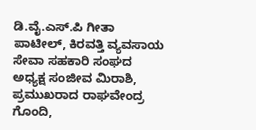ಡಿ.ವೈ.ಎಸ್.ಪಿ ಗೀತಾ ಪಾಟೀಲ್, ಕಿರವತ್ತಿ ವ್ಯವಸಾಯ ಸೇವಾ ಸಹಕಾರಿ ಸಂಘದ ಅಧ್ಯಕ್ಷ ಸಂಜೀವ ಮಿರಾಶಿ, ಪ್ರಮುಖರಾದ ರಾಘವೇಂದ್ರ ಗೊಂದಿ,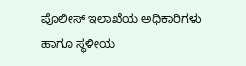ಪೊಲೀಸ್ ಇಲಾಖೆಯ ಅಧಿಕಾರಿಗಳು ಹಾಗೂ ಸ್ಥಳೀಯ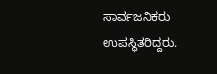ಸಾರ್ವಜನಿಕರು ಉಪಸ್ಥಿತರಿದ್ದರು.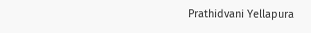Prathidvani Yellapura